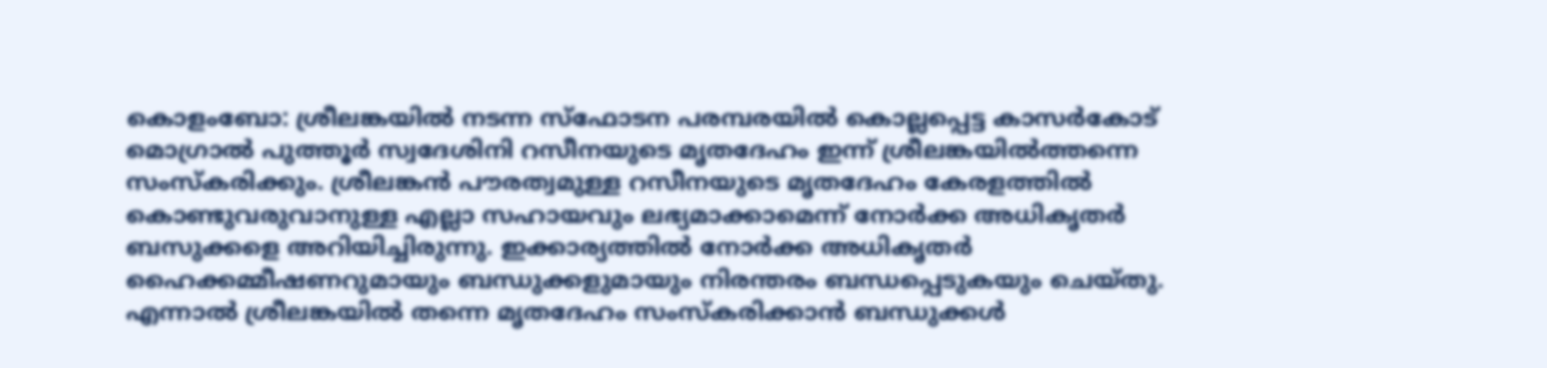കൊളംബോ: ശ്രീലങ്കയിൽ നടന്ന സ്ഫോടന പരമ്പരയിൽ കൊല്ലപ്പെട്ട കാസർകോട് മൊഗ്രാൽ പുത്തൂർ സ്വദേശിനി റസീനയുടെ മൃതദേഹം ഇന്ന് ശ്രീലങ്കയിൽത്തന്നെ സംസ്കരിക്കും. ശ്രീലങ്കൻ പൗരത്വമുള്ള റസീനയുടെ മൃതദേഹം കേരളത്തിൽ കൊണ്ടുവരുവാനുള്ള എല്ലാ സഹായവും ലഭ്യമാക്കാമെന്ന് നോർക്ക അധികൃതർ ബസുക്കളെ അറിയിച്ചിരുന്നു. ഇക്കാര്യത്തിൽ നോർക്ക അധികൃതർ ഹൈക്കമ്മീഷണറുമായും ബന്ധുക്കളുമായും നിരന്തരം ബന്ധപ്പെടുകയും ചെയ്തു. എന്നാൽ ശ്രീലങ്കയിൽ തന്നെ മൃതദേഹം സംസ്കരിക്കാൻ ബന്ധുക്കൾ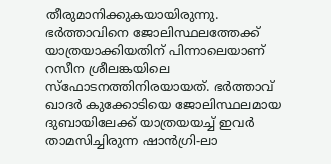തീരുമാനിക്കുകയായിരുന്നു. ഭർത്താവിനെ ജോലിസ്ഥലത്തേക്ക് യാത്രയാക്കിയതിന് പിന്നാലെയാണ് റസീന ശ്രീലങ്കയിലെ സ്ഫോടനത്തിനിരയായത്. ഭർത്താവ് ഖാദർ കുക്കോടിയെ ജോലിസ്ഥലമായ ദുബായിലേക്ക് യാത്രയയച്ച് ഇവർ താമസിച്ചിരുന്ന ഷാൻഗ്രി-ലാ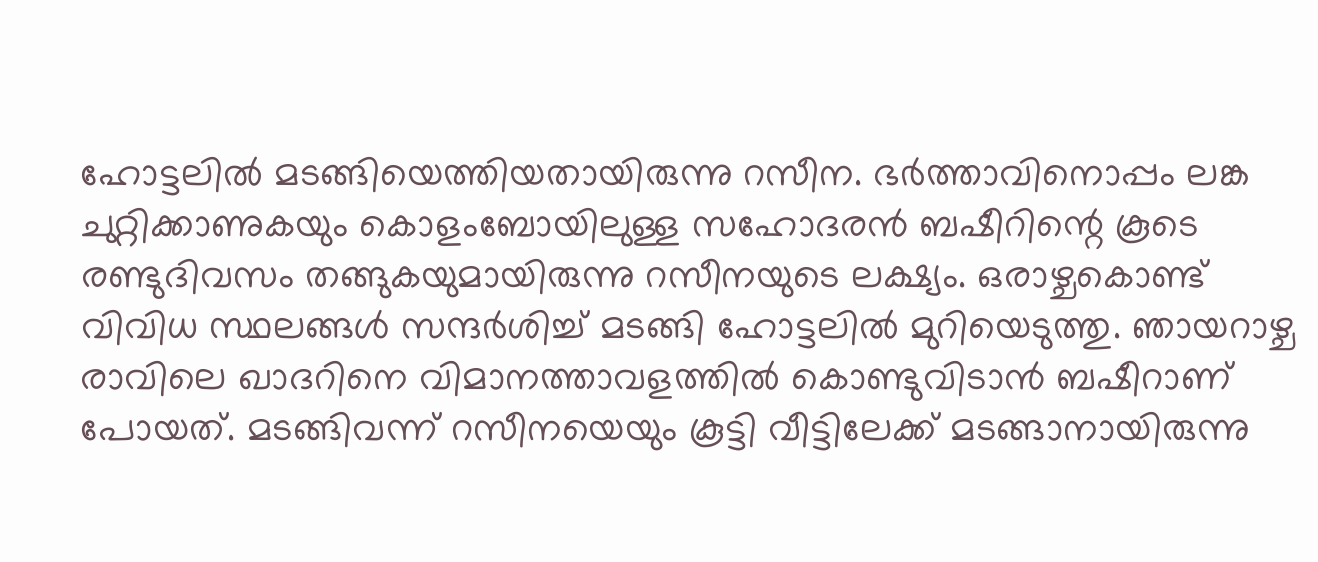ഹോട്ടലിൽ മടങ്ങിയെത്തിയതായിരുന്നു റസീന. ഭർത്താവിനൊപ്പം ലങ്ക ചുറ്റിക്കാണുകയും കൊളംബോയിലുള്ള സഹോദരൻ ബഷീറിന്റെ കൂടെ രണ്ടുദിവസം തങ്ങുകയുമായിരുന്നു റസീനയുടെ ലക്ഷ്യം. ഒരാഴ്ചകൊണ്ട് വിവിധ സ്ഥലങ്ങൾ സന്ദർശിച്ച് മടങ്ങി ഹോട്ടലിൽ മുറിയെടുത്തു. ഞായറാഴ്ച രാവിലെ ഖാദറിനെ വിമാനത്താവളത്തിൽ കൊണ്ടുവിടാൻ ബഷീറാണ് പോയത്. മടങ്ങിവന്ന് റസീനയെയും കൂട്ടി വീട്ടിലേക്ക് മടങ്ങാനായിരുന്നു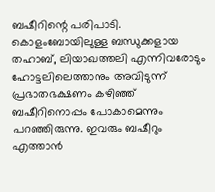ബഷീറിന്റെ പരിപാടി. കൊളംബോയിലുള്ള ബന്ധുക്കളായ തഹാബ്, ലിയാഖത്തലി എന്നിവരോടും ഹോട്ടലിലെത്താനും അവിടുന്ന് പ്രഭാതഭക്ഷണം കഴിഞ്ഞ് ബഷീറിനൊപ്പം പോകാമെന്നും പറഞ്ഞിരുന്നു. ഇവരും ബഷീറും എത്താൻ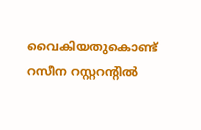വൈകിയതുകൊണ്ട് റസീന റസ്റ്ററന്റിൽ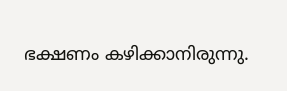ഭക്ഷണം കഴിക്കാനിരുന്നു.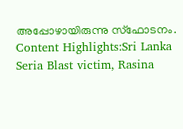അപ്പോഴായിരുന്നു സ്ഫോടനം. Content Highlights:Sri Lanka Seria Blast victim, Rasina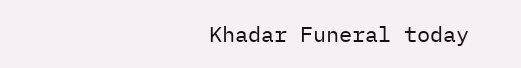Khadar Funeral today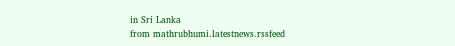in Sri Lanka
from mathrubhumi.latestnews.rssfeed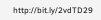http://bit.ly/2vdTD29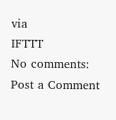via
IFTTT
No comments:
Post a Comment